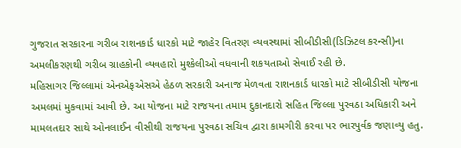ગુજરાત સરકારના ગરીબ રાશનકાર્ડ ધારકો માટે જાહેર વિતરણ વ્યવસ્થામાં સીબીડીસી(ડિઝિટલ કરન્સી)ના અમલીકરણથી ગરીબ ગ્રાહકોની વ્યવહારો મુશ્કેલીઓ વધવાની શકયતાઓ સેવાઈ રહી છે.
મહિસાગર જિલ્લામાં એનએફએસએ હેઠળ સરકારી અનાજ મેળવતા રાશનકાર્ડ ધારકો માટે સીબીડીસી યોજના અમલમાં મુકવામાં આવી છે. આ યોજના માટે રાજયના તમામ દુકાનદારો સહિત જિલ્લા પુરવઠા અધિકારી અને મામલતદાર સાથે ઓનલાઈન વીસીથી રાજયના પુરવઠા સચિવ દ્વારા કામગીરી કરવા પર ભારપુર્વક જણાવ્યુ હતુ.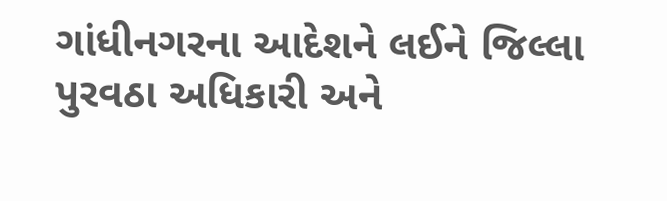ગાંધીનગરના આદેશને લઈને જિલ્લા પુરવઠા અધિકારી અને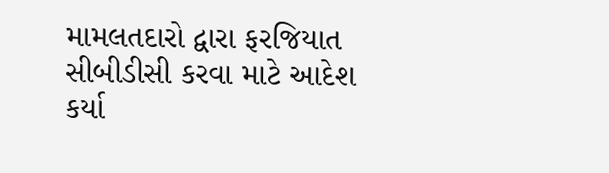મામલતદારો દ્વારા ફરજિયાત સીબીડીસી કરવા માટે આદેશ કર્યા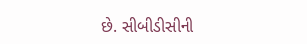છે. સીબીડીસીની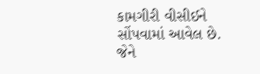કામગીરી વીસીઈને સોંપવામાં આવેલ છે. જેને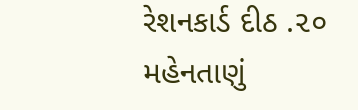રેશનકાર્ડ દીઠ .૨૦ મહેનતાણું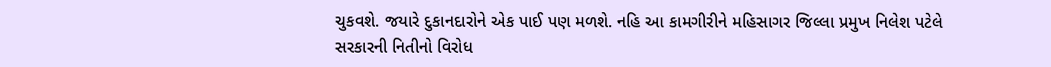ચુકવશે. જયારે દુકાનદારોને એક પાઈ પણ મળશે. નહિ આ કામગીરીને મહિસાગર જિલ્લા પ્રમુખ નિલેશ પટેલે સરકારની નિતીનો વિરોધ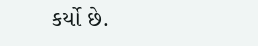કર્યો છે.